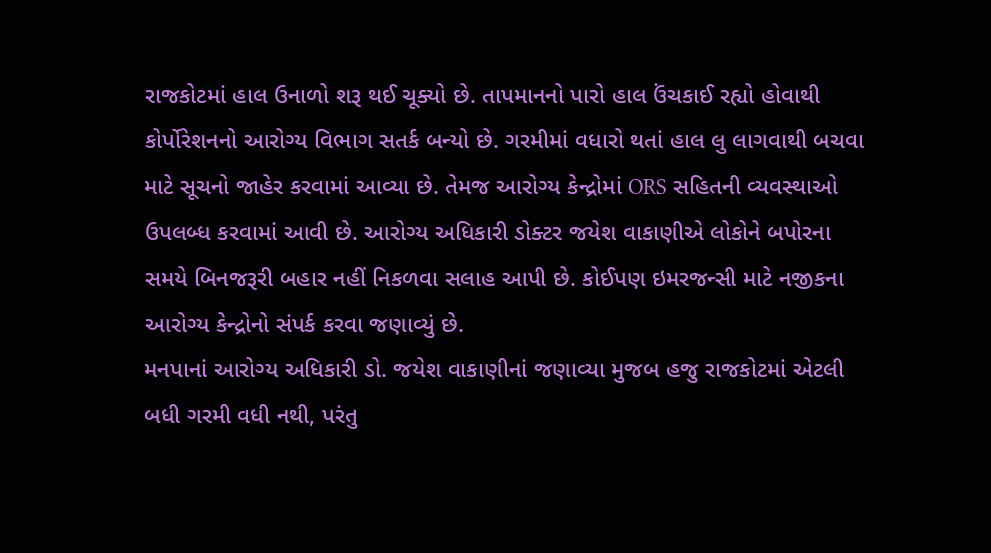રાજકોટમાં હાલ ઉનાળો શરૂ થઈ ચૂક્યો છે. તાપમાનનો પારો હાલ ઉંચકાઈ રહ્યો હોવાથી કોર્પોરેશનનો આરોગ્ય વિભાગ સતર્ક બન્યો છે. ગરમીમાં વધારો થતાં હાલ લુ લાગવાથી બચવા માટે સૂચનો જાહેર કરવામાં આવ્યા છે. તેમજ આરોગ્ય કેન્દ્રોમાં ORS સહિતની વ્યવસ્થાઓ ઉપલબ્ધ કરવામાં આવી છે. આરોગ્ય અધિકારી ડોક્ટર જયેશ વાકાણીએ લોકોને બપોરના સમયે બિનજરૂરી બહાર નહીં નિકળવા સલાહ આપી છે. કોઈપણ ઇમરજન્સી માટે નજીકના આરોગ્ય કેન્દ્રોનો સંપર્ક કરવા જણાવ્યું છે.
મનપાનાં આરોગ્ય અધિકારી ડો. જયેશ વાકાણીનાં જણાવ્યા મુજબ હજુ રાજકોટમાં એટલી બધી ગરમી વધી નથી, પરંતુ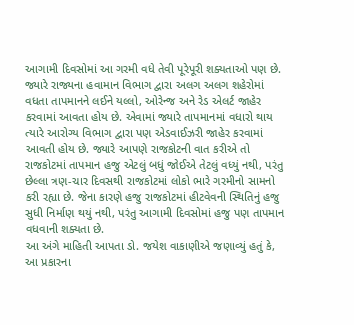આગામી દિવસોમાં આ ગરમી વધે તેવી પૂરેપૂરી શક્યતાઓ પણ છે. જ્યારે રાજ્યના હવામાન વિભાગ દ્વારા અલગ અલગ શહેરોમાં વધતા તાપમાનને લઈને યલ્લો, ઓરેન્જ અને રેડ એલર્ટ જાહેર કરવામાં આવતા હોય છે. એવામાં જ્યારે તાપમાનમાં વધારો થાય ત્યારે આરોગ્ય વિભાગ દ્વારા પણ એડવાઈઝરી જાહેર કરવામાં આવતી હોય છે. જ્યારે આપણે રાજકોટની વાત કરીએ તો રાજકોટમાં તાપમાન હજુ એટલું બધું જોઈએ તેટલું વધ્યું નથી, પરંતુ છેલ્લા ત્રણ-ચાર દિવસથી રાજકોટમાં લોકો ભારે ગરમીનો સામનો કરી રહ્યા છે. જેના કારણે હજુ રાજકોટમાં હીટવેવની સ્થિતિનું હજુ સુધી નિર્માણ થયું નથી, પરંતુ આગામી દિવસોમાં હજુ પણ તાપમાન વધવાની શક્યતા છે.
આ અંગે માહિતી આપતા ડો. જયેશ વાકાણીએ જણાવ્યું હતું કે, આ પ્રકારના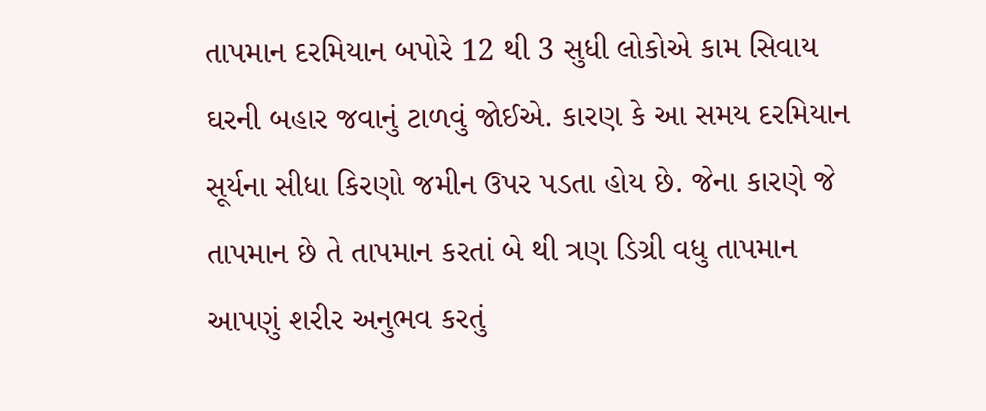તાપમાન દરમિયાન બપોરે 12 થી 3 સુધી લોકોએ કામ સિવાય ઘરની બહાર જવાનું ટાળવું જોઈએ. કારણ કે આ સમય દરમિયાન સૂર્યના સીધા કિરણો જમીન ઉપર પડતા હોય છે. જેના કારણે જે તાપમાન છે તે તાપમાન કરતાં બે થી ત્રણ ડિગ્રી વધુ તાપમાન આપણું શરીર અનુભવ કરતું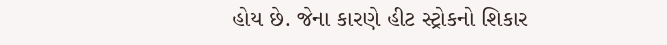હોય છે. જેના કારણે હીટ સ્ટ્રોકનો શિકાર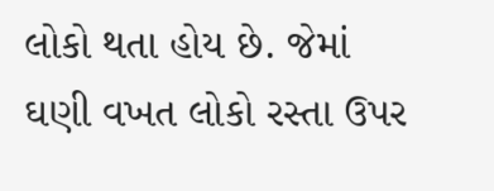લોકો થતા હોય છે. જેમાં ઘણી વખત લોકો રસ્તા ઉપર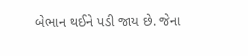બેભાન થઈને પડી જાય છે. જેના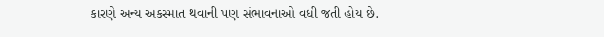કારણે અન્ય અકસ્માત થવાની પણ સંભાવનાઓ વધી જતી હોય છે.